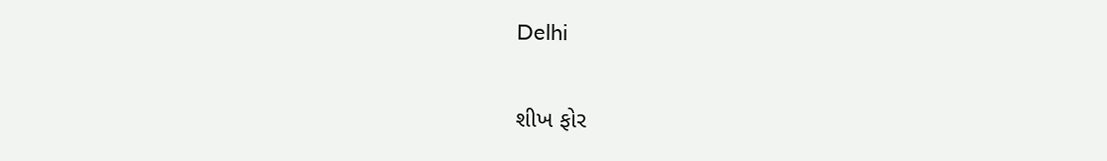Delhi

શીખ ફોર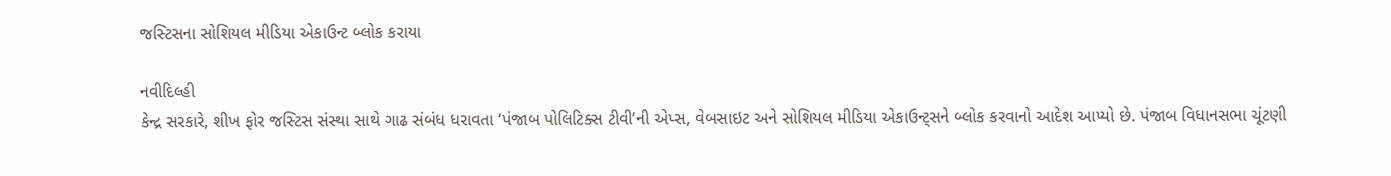જસ્ટિસના સોશિયલ મીડિયા એકાઉન્ટ બ્લોક કરાયા

નવીદિલ્હી
કેન્દ્ર સરકારે, શીખ ફોર જસ્ટિસ સંસ્થા સાથે ગાઢ સંબંધ ધરાવતા ‘પંજાબ પોલિટિક્સ ટીવી’ની એપ્સ, વેબસાઇટ અને સોશિયલ મીડિયા એકાઉન્ટ્‌સને બ્લોક કરવાનો આદેશ આપ્યો છે. પંજાબ વિધાનસભા ચૂંટણી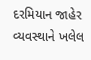દરમિયાન જાહેર વ્યવસ્થાને ખલેલ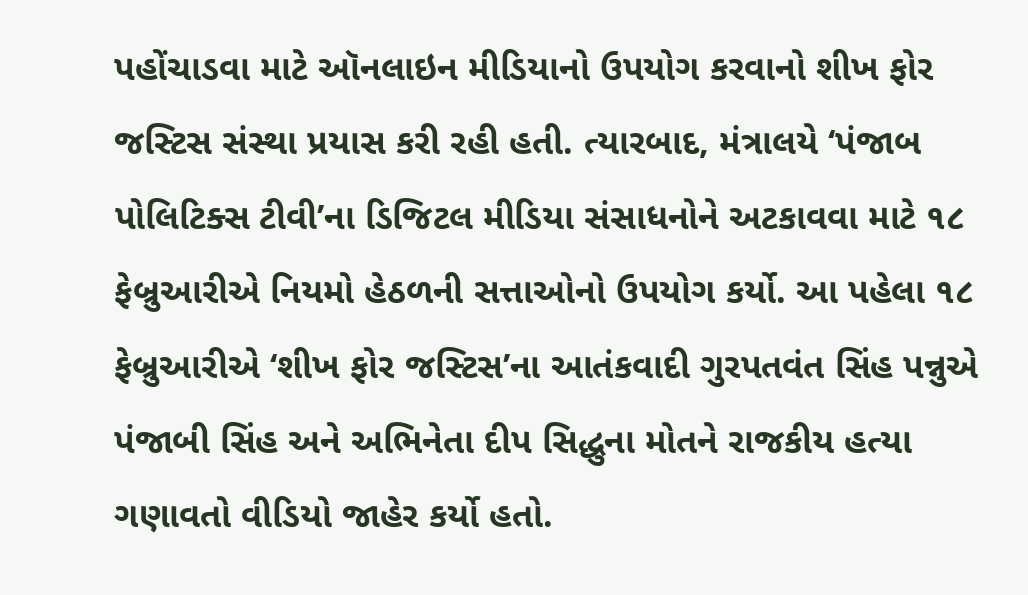પહોંચાડવા માટે ઑનલાઇન મીડિયાનો ઉપયોગ કરવાનો શીખ ફોર જસ્ટિસ સંસ્થા પ્રયાસ કરી રહી હતી. ત્યારબાદ, મંત્રાલયે ‘પંજાબ પોલિટિક્સ ટીવી’ના ડિજિટલ મીડિયા સંસાધનોને અટકાવવા માટે ૧૮ ફેબ્રુઆરીએ નિયમો હેઠળની સત્તાઓનો ઉપયોગ કર્યો. આ પહેલા ૧૮ ફેબ્રુઆરીએ ‘શીખ ફોર જસ્ટિસ’ના આતંકવાદી ગુરપતવંત સિંહ પન્નુએ પંજાબી સિંહ અને અભિનેતા દીપ સિદ્ધુના મોતને રાજકીય હત્યા ગણાવતો વીડિયો જાહેર કર્યો હતો.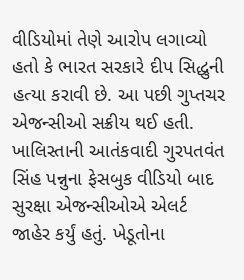વીડિયોમાં તેણે આરોપ લગાવ્યો હતો કે ભારત સરકારે દીપ સિદ્ધુની હત્યા કરાવી છે. આ પછી ગુપ્તચર એજન્સીઓ સક્રીય થઈ હતી. ખાલિસ્તાની આતંકવાદી ગુરપતવંત સિંહ પન્નુના ફેસબુક વીડિયો બાદ સુરક્ષા એજન્સીઓએ એલર્ટ જાહેર કર્યું હતું. ખેડૂતોના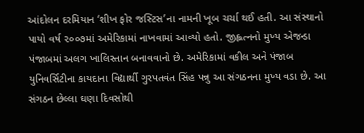આંદોલન દરમિયાન ‘શીખ ફોર જસ્ટિસ’ના નામની ખૂબ ચર્ચા થઈ હતી. આ સંસ્થાનો પાયો વર્ષ ૨૦૦૭માં અમેરિકામાં નાખવામાં આવ્યો હતો. જીહ્લત્નનો મુખ્ય એજન્ડા પંજાબમાં અલગ ખાલિસ્તાન બનાવવાનો છે. અમેરિકામાં વકીલ અને પંજાબ યુનિવર્સિટીના કાયદાના વિદ્યાર્થી ગુરપતવંત સિંહ પન્નુ આ સંગઠનના મુખ્ય વડા છે. આ સંગઠન છેલ્લા ઘણા દિવસોથી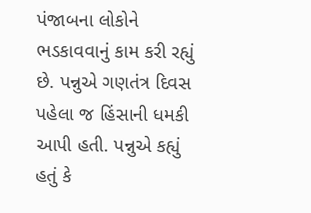પંજાબના લોકોને ભડકાવવાનું કામ કરી રહ્યું છે. પન્નુએ ગણતંત્ર દિવસ પહેલા જ હિંસાની ધમકી આપી હતી. પન્નુએ કહ્યું હતું કે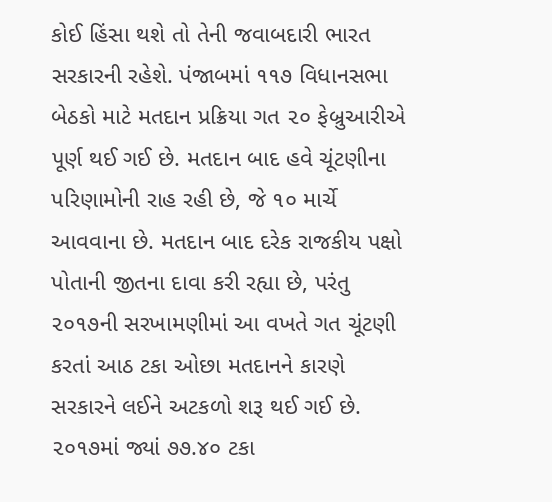કોઈ હિંસા થશે તો તેની જવાબદારી ભારત સરકારની રહેશે. પંજાબમાં ૧૧૭ વિધાનસભા બેઠકો માટે મતદાન પ્રક્રિયા ગત ૨૦ ફેબ્રુઆરીએ પૂર્ણ થઈ ગઈ છે. મતદાન બાદ હવે ચૂંટણીના પરિણામોની રાહ રહી છે, જે ૧૦ માર્ચે આવવાના છે. મતદાન બાદ દરેક રાજકીય પક્ષો પોતાની જીતના દાવા કરી રહ્યા છે, પરંતુ ૨૦૧૭ની સરખામણીમાં આ વખતે ગત ચૂંટણી કરતાં આઠ ટકા ઓછા મતદાનને કારણે સરકારને લઈને અટકળો શરૂ થઈ ગઈ છે. ૨૦૧૭માં જ્યાં ૭૭.૪૦ ટકા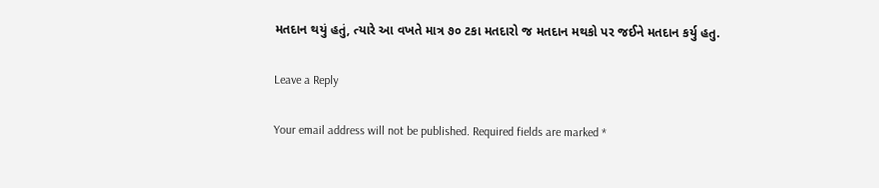મતદાન થયું હતું, ત્યારે આ વખતે માત્ર ૭૦ ટકા મતદારો જ મતદાન મથકો પર જઈને મતદાન કર્યુ હતુ.

Leave a Reply

Your email address will not be published. Required fields are marked *